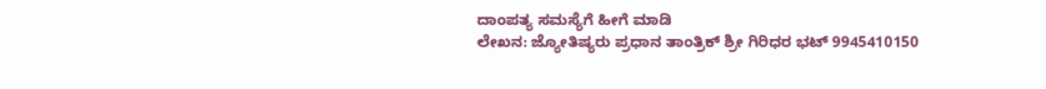ದಾಂಪತ್ಯ ಸಮಸ್ಯೆಗೆ ಹೀಗೆ ಮಾಡಿ
ಲೇಖನ: ಜ್ಯೋತಿಷ್ಯರು ಪ್ರಧಾನ ತಾಂತ್ರಿಕ್ ಶ್ರೀ ಗಿರಿಧರ ಭಟ್ 9945410150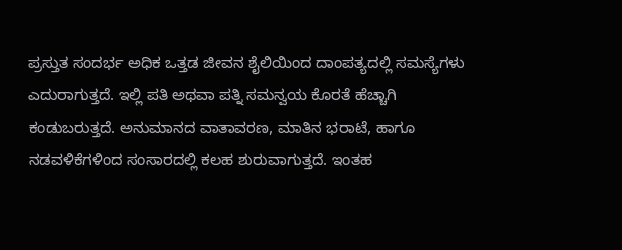ಪ್ರಸ್ತುತ ಸಂದರ್ಭ ಅಧಿಕ ಒತ್ತಡ ಜೀವನ ಶೈಲಿಯಿಂದ ದಾಂಪತ್ಯದಲ್ಲಿ ಸಮಸ್ಯೆಗಳು ಎದುರಾಗುತ್ತದೆ. ಇಲ್ಲಿ ಪತಿ ಅಥವಾ ಪತ್ನಿ ಸಮನ್ವಯ ಕೊರತೆ ಹೆಚ್ಚಾಗಿ ಕಂಡುಬರುತ್ತದೆ. ಅನುಮಾನದ ವಾತಾವರಣ, ಮಾತಿನ ಭರಾಟೆ, ಹಾಗೂ ನಡವಳಿಕೆಗಳಿಂದ ಸಂಸಾರದಲ್ಲಿ ಕಲಹ ಶುರುವಾಗುತ್ತದೆ. ಇಂತಹ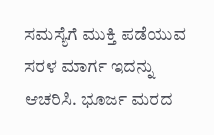ಸಮಸ್ಯೆಗೆ ಮುಕ್ತಿ ಪಡೆಯುವ ಸರಳ ಮಾರ್ಗ ಇದನ್ನು ಆಚರಿಸಿ. ಭೂರ್ಜ ಮರದ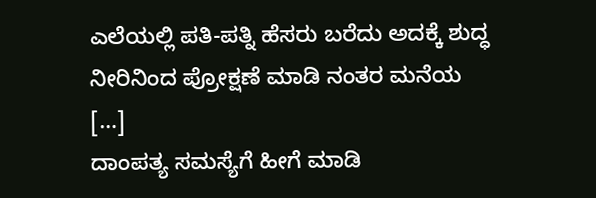ಎಲೆಯಲ್ಲಿ ಪತಿ-ಪತ್ನಿ ಹೆಸರು ಬರೆದು ಅದಕ್ಕೆ ಶುದ್ಧ ನೀರಿನಿಂದ ಪ್ರೋಕ್ಷಣೆ ಮಾಡಿ ನಂತರ ಮನೆಯ […]
ದಾಂಪತ್ಯ ಸಮಸ್ಯೆಗೆ ಹೀಗೆ ಮಾಡಿ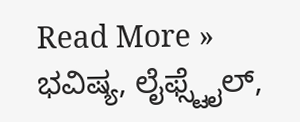Read More »
ಭವಿಷ್ಯ, ಲೈಫ್ಸ್ಟೈಲ್,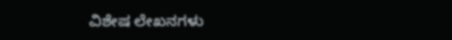ವಿಶೇಷ ಲೇಖನಗಳು